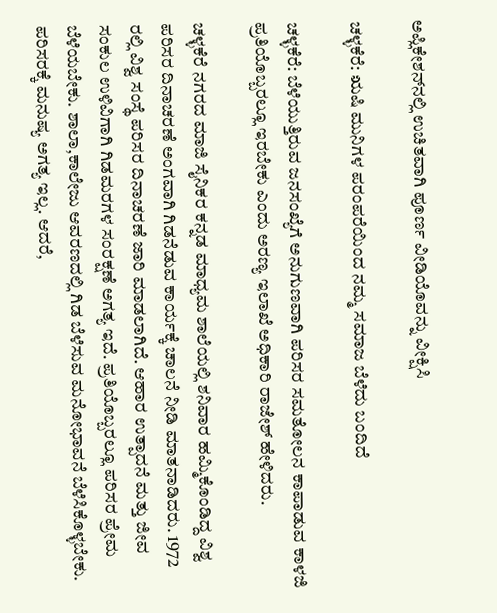ಅಪ್ಲಿಕೇಶನ್‌ನಲ್ಲಿ ಉಚಿತವಾಗಿ ಪೂರ್ಣ ವೀಡಿಯೊವನ್ನು ವೀಕ್ಷಿಸಿ

ಚಳ್ಳಕೆರೆ: ಋಷಿ ಮುನಿಗಳ ಪರಂಪರೆಯಿಂದ ನಮ್ಮ ಸಮಾಜ ಬೆಳೆದು ಬಂದಿದೆ

ಚಳ್ಳಕೆರೆ: ಬೆಳೆಯುತ್ತಿರುವ ಜನಸಂಖ್ಯೆಗೆ ಅನುಗುಣವಾಗಿ ಪರಿಸರ ಸಮತೋಲನ ಕಾಪಾಡುವ ಕಾಳಜಿ ಪ್ರತಿಯೊಬ್ಬರಲ್ಲೂ ಇರಬೇಕು ಎಂದು ಅರಣ್ಯ ಇಲಾಖೆ ಅಧಿಕಾರಿ ರಾಜೇಶ್ ಹೇಳಿದರು.

ಚಳ್ಳಕೆರೆ ನಗರದ ಮಾಜಿ ಸೈನಿಕರ ಕನ್ನಡ ಮಾಧ್ಯಮ ಶಾಲೆಯಲ್ಲಿ ಶನಿವಾರ ಹಮ್ಮಿಕೊಂಡಿದ್ದ ವಿಶ್ವ ಪರಿಸರ ದಿನಾಚರಣೆ ಅಂಗವಾಗಿ ಗಿಡನೆಡುವ ಕಾರ್ಯಕ್ಕೆ ಚಾಲನೆ ನೀಡಿ ಮಾತನಾಡಿದರು. 1972 ರಲ್ಲಿ ವಿಶ್ವ ಸಂಸ್ಥೆ ಪರಿಸರ ದಿನಾಚರಣೆ ಜಾರಿ ಮಾಡಲಾಗಿದೆ. ಆಹಾರ ಉತ್ಪಾದನೆ ಮತ್ತು ಜೀವ ಸಂಕುಲ ಉಳಿವಿಗಾಗಿ ಗಿಡಮರಗಳ ಸಂರಕ್ಷಣೆ ಅಗತ್ಯ ಇದೆ. ಪ್ರತಿಯೊಬ್ಬರಲ್ಲೂ ಪರಿಸರ ಪ್ರೇಮ ಬೆಳೆಯಬೇಕು. ಶಾಲಾ,ಕಾಲೇಜು ಆವರಣದಲ್ಲಿ ಗಿಡ ಬೆಳೆಸುವ ಮನೋಭಾವನೆ ಬೆಳೆಸಿಕೊಳ್ಳಬೇಕು. ಪರಿಸರಕ್ಕೆ ಮನುಷ್ಯ ಅಗತ್ಯ ಇಲ್ಲ. ಆದರೆ,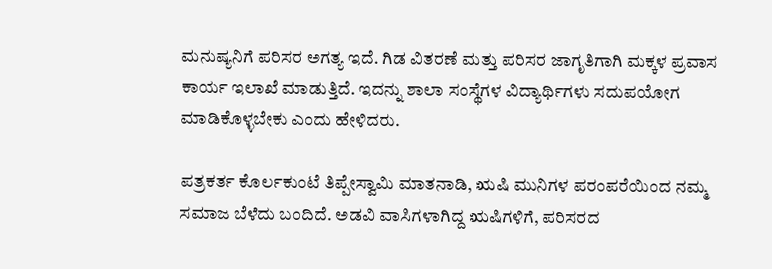ಮನುಷ್ಯನಿಗೆ ಪರಿಸರ ಅಗತ್ಯ ಇದೆ. ಗಿಡ ವಿತರಣೆ ಮತ್ತು ಪರಿಸರ ಜಾಗೃತಿಗಾಗಿ ಮಕ್ಕಳ ಪ್ರವಾಸ ಕಾರ್ಯ ಇಲಾಖೆ ಮಾಡುತ್ತಿದೆ. ಇದನ್ನು ಶಾಲಾ ಸಂಸ್ಥೆಗಳ ವಿದ್ಯಾರ್ಥಿಗಳು ಸದುಪಯೋಗ ಮಾಡಿಕೊಳ್ಳಬೇಕು ಎಂದು ಹೇಳಿದರು.

ಪತ್ರಕರ್ತ ಕೊರ್ಲಕುಂಟೆ ತಿಪ್ಪೇಸ್ವಾಮಿ ಮಾತನಾಡಿ, ಋಷಿ ಮುನಿಗಳ ಪರಂಪರೆಯಿಂದ ನಮ್ಮ ಸಮಾಜ ಬೆಳೆದು ಬಂದಿದೆ. ಅಡವಿ ವಾಸಿಗಳಾಗಿದ್ದ ಋಷಿಗಳಿಗೆ, ಪರಿಸರದ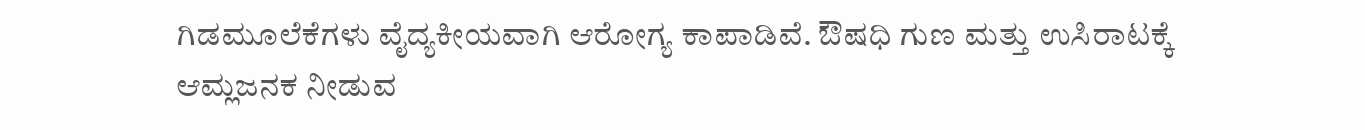ಗಿಡಮೂಲೆಕೆಗಳು ವೈದ್ಯಕೀಯವಾಗಿ ಆರೋಗ್ಯ ಕಾಪಾಡಿವೆ. ಔಷಧಿ ಗುಣ ಮತ್ತು ಉಸಿರಾಟಕ್ಕೆ ಆಮ್ಲಜನಕ ನೀಡುವ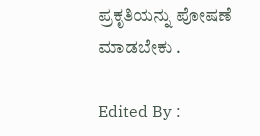ಪ್ರಕೃತಿಯನ್ನು ಪೋಷಣೆ ಮಾಡಬೇಕು .

Edited By :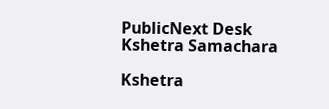PublicNext Desk
Kshetra Samachara

Kshetra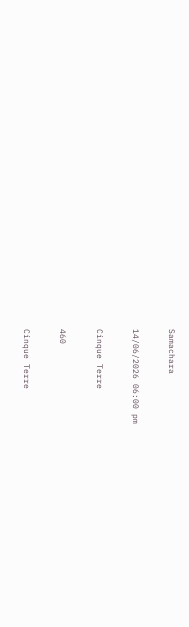Samachara

14/06/2026 06:00 pm

Cinque Terre

460

Cinque Terre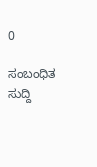0

ಸಂಬಂಧಿತ ಸುದ್ದಿ